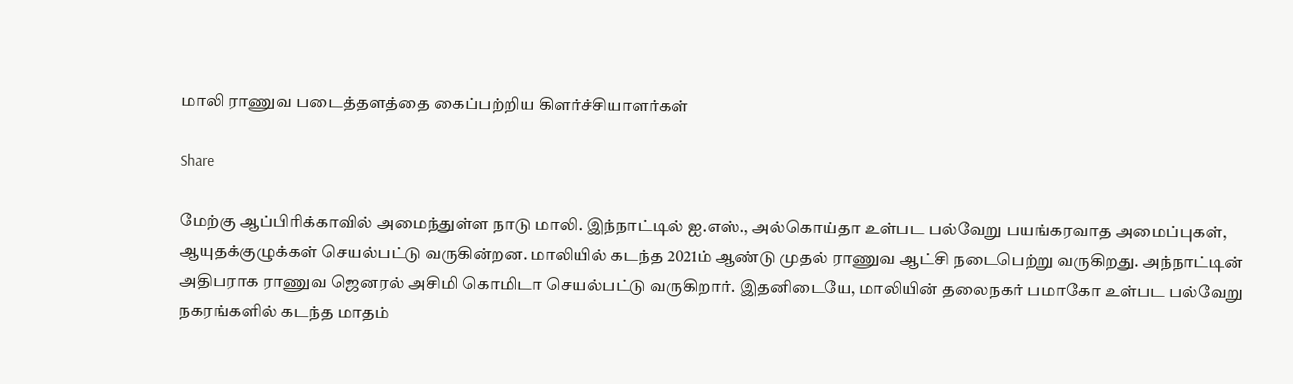மாலி ராணுவ படைத்தளத்தை கைப்பற்றிய கிளர்ச்சியாளர்கள்

Share

மேற்கு ஆப்பிரிக்காவில் அமைந்துள்ள நாடு மாலி. இந்நாட்டில் ஐ.எஸ்., அல்கொய்தா உள்பட பல்வேறு பயங்கரவாத அமைப்புகள், ஆயுதக்குழுக்கள் செயல்பட்டு வருகின்றன. மாலியில் கடந்த 2021ம் ஆண்டு முதல் ராணுவ ஆட்சி நடைபெற்று வருகிறது. அந்நாட்டின் அதிபராக ராணுவ ஜெனரல் அசிமி கொமிடா செயல்பட்டு வருகிறார். இதனிடையே, மாலியின் தலைநகர் பமாகோ உள்பட பல்வேறு நகரங்களில் கடந்த மாதம்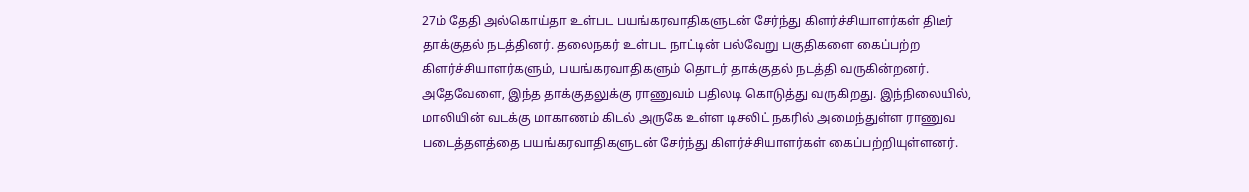27ம் தேதி அல்கொய்தா உள்பட பயங்கரவாதிகளுடன் சேர்ந்து கிளர்ச்சியாளர்கள் திடீர் தாக்குதல் நடத்தினர். தலைநகர் உள்பட நாட்டின் பல்வேறு பகுதிகளை கைப்பற்ற கிளர்ச்சியாளர்களும், பயங்கரவாதிகளும் தொடர் தாக்குதல் நடத்தி வருகின்றனர். அதேவேளை, இந்த தாக்குதலுக்கு ராணுவம் பதிலடி கொடுத்து வருகிறது. இந்நிலையில், மாலியின் வடக்கு மாகாணம் கிடல் அருகே உள்ள டிசலிட் நகரில் அமைந்துள்ள ராணுவ படைத்தளத்தை பயங்கரவாதிகளுடன் சேர்ந்து கிளர்ச்சியாளர்கள் கைப்பற்றியுள்ளனர்.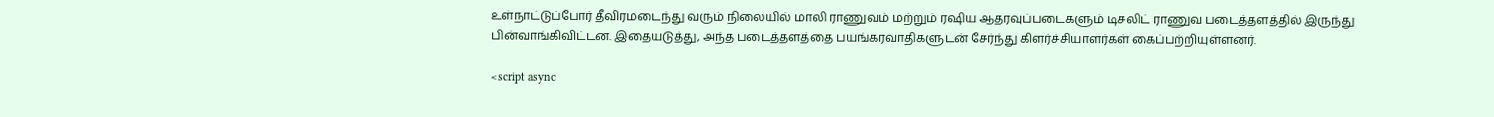உள்நாட்டுப்போர் தீவிரமடைந்து வரும் நிலையில் மாலி ராணுவம் மற்றும் ரஷிய ஆதரவுப்படைகளும் டிசலிட் ராணுவ படைத்தளத்தில் இருந்து பின்வாங்கிவிட்டன. இதையடுத்து, அந்த படைத்தளத்தை பயங்கரவாதிகளுடன் சேர்ந்து கிளர்ச்சியாளர்கள் கைப்பற்றியுள்ளனர்.

<script async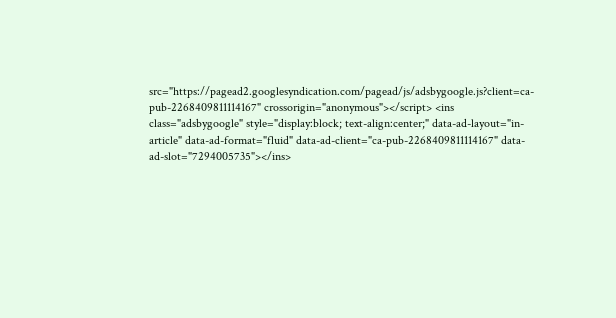src="https://pagead2.googlesyndication.com/pagead/js/adsbygoogle.js?client=ca-pub-2268409811114167" crossorigin="anonymous"></script> <ins class="adsbygoogle" style="display:block; text-align:center;" data-ad-layout="in-article" data-ad-format="fluid" data-ad-client="ca-pub-2268409811114167" data-ad-slot="7294005735"></ins>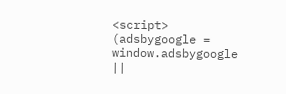<script> (adsbygoogle = window.adsbygoogle ||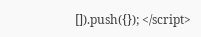[]).push({}); </script>